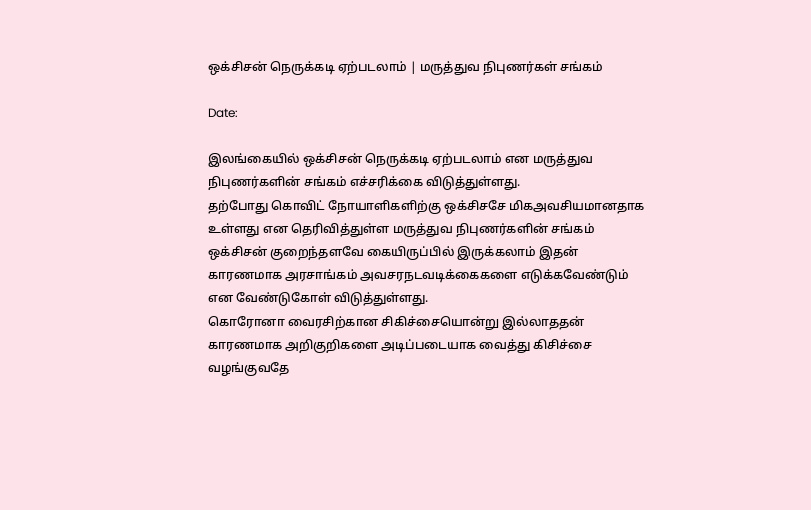ஒக்சிசன் நெருக்கடி ஏற்படலாம் | மருத்துவ நிபுணர்கள் சங்கம்

Date:

இலங்கையில் ஒக்சிசன் நெருக்கடி ஏற்படலாம் என மருத்துவ நிபுணர்களின் சங்கம் எச்சரிக்கை விடுத்துள்ளது.
தற்போது கொவிட் நோயாளிகளிற்கு ஒக்சிசசே மிகஅவசியமானதாக உள்ளது என தெரிவித்துள்ள மருத்துவ நிபுணர்களின் சங்கம் ஒக்சிசன் குறைந்தளவே கையிருப்பில் இருக்கலாம் இதன் காரணமாக அரசாங்கம் அவசரநடவடிக்கைகளை எடுக்கவேண்டும் என வேண்டுகோள் விடுத்துள்ளது.
கொரோனா வைரசிற்கான சிகிச்சையொன்று இல்லாததன் காரணமாக அறிகுறிகளை அடிப்படையாக வைத்து கிசிச்சை வழங்குவதே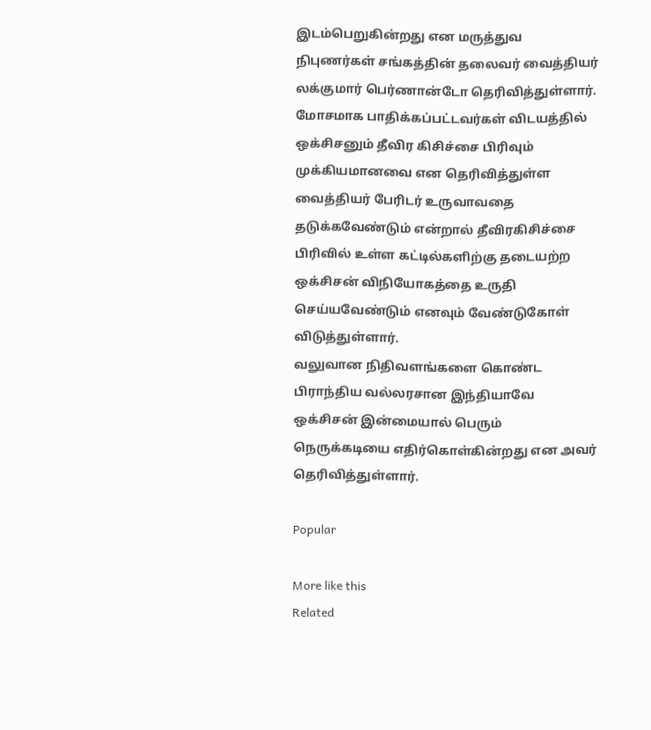இடம்பெறுகின்றது என மருத்துவ நிபுணர்கள் சங்கத்தின் தலைவர் வைத்தியர் லக்குமார் பெர்ணான்டோ தெரிவித்துள்ளார்.
மோசமாக பாதிக்கப்பட்டவர்கள் விடயத்தில் ஒக்சிசனும் தீவிர கிசிச்சை பிரிவும் முக்கியமானவை என தெரிவித்துள்ள வைத்தியர் பேரிடர் உருவாவதை தடுக்கவேண்டும் என்றால் தீவிரகிசிச்சை பிரிவில் உள்ள கட்டில்களிற்கு தடையற்ற ஒக்சிசன் விநியோகத்தை உருதி செய்யவேண்டும் எனவும் வேண்டுகோள் விடுத்துள்ளார்.
வலுவான நிதிவளங்களை கொண்ட பிராந்திய வல்லரசான இந்தியாவே ஒக்சிசன் இன்மையால் பெரும் நெருக்கடியை எதிர்கொள்கின்றது என அவர் தெரிவித்துள்ளார்.

Popular

More like this
Related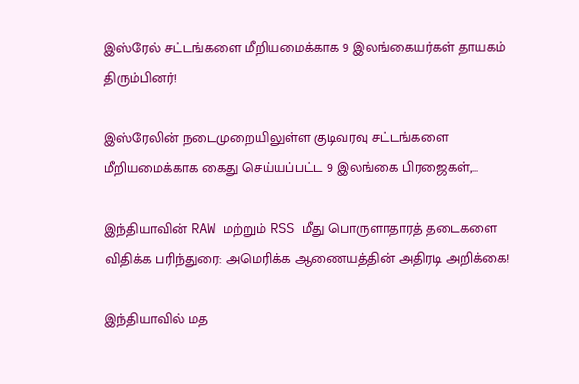இஸ்ரேல் சட்டங்களை மீறியமைக்காக 9 இலங்கையர்கள் தாயகம் திரும்பினர்!

இஸ்ரேலின் நடைமுறையிலுள்ள குடிவரவு சட்டங்களை மீறியமைக்காக கைது செய்யப்பட்ட 9 இலங்கை பிரஜைகள்,...

இந்தியாவின் RAW மற்றும் RSS மீது பொருளாதாரத் தடைகளை விதிக்க பரிந்துரை: அமெரிக்க ஆணையத்தின் அதிரடி அறிக்கை!

இந்தியாவில் மத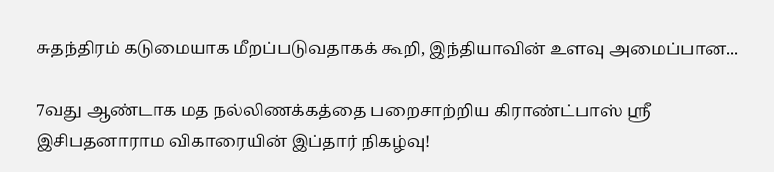சுதந்திரம் கடுமையாக மீறப்படுவதாகக் கூறி, இந்தியாவின் உளவு அமைப்பான...

7வது ஆண்டாக மத நல்லிணக்கத்தை பறைசாற்றிய கிராண்ட்பாஸ் ஸ்ரீ இசிபதனாராம விகாரையின் இப்தார் நிகழ்வு!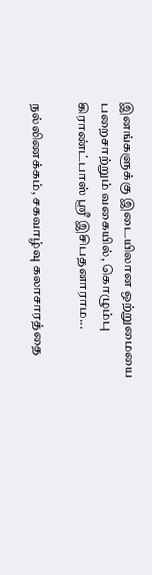இனங்களுக்கு இடையிலான ஒற்றுமையை பறைசாற்றும் வகையில், கொழும்பு கிராண்ட்பாஸ் ஸ்ரீ இசிபதனாராம...

நல்லிணக்கம், சகவாழ்வு கலாசாரத்தை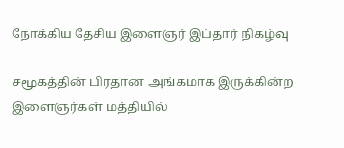நோக்கிய தேசிய இளைஞர் இப்தார் நிகழ்வு

சமூகத்தின் பிரதான அங்கமாக இருக்கின்ற இளைஞர்கள் மத்தியில்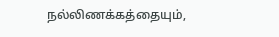நல்லிணக்கத்தையும்,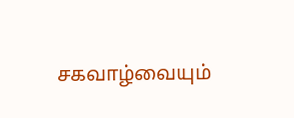சகவாழ்வையும்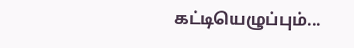கட்டியெழுப்பும்...